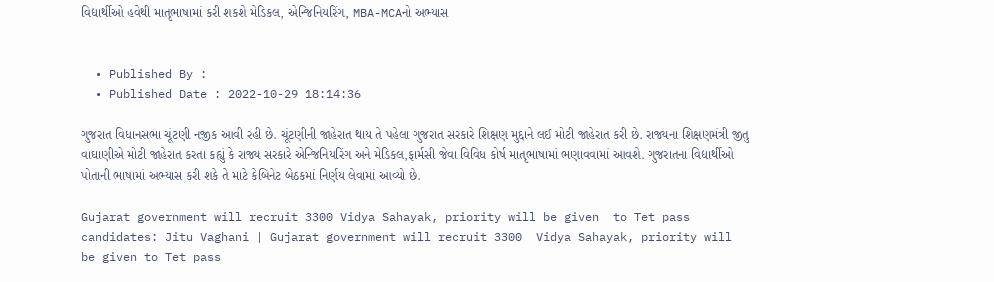વિદ્યાર્થીઓ હવેથી માતૃભાષામાં કરી શકશે મેડિકલ, એન્જિનિયરિંગ, MBA-MCAનો અભ્યાસ


  • Published By :
  • Published Date : 2022-10-29 18:14:36

ગુજરાત વિધાનસભા ચૂંટણી નજીક આવી રહી છે. ચૂંટણીની જાહેરાત થાય તે પહેલા ગુજરાત સરકારે શિક્ષણ મુદ્દાને લઈ મોટી જાહેરાત કરી છે. રાજ્યના શિક્ષણમંત્રી જીતુ વાઘાણીએ મોટી જાહેરાત કરતા કહ્યું કે રાજ્ય સરકારે એન્જિનિયરિંગ અને મેડિકલ,ફાર્મસી જેવા વિવિધ કોર્ષ માતૃભાષામાં ભણાવવામાં આવશે. ગુજરાતના વિદ્યાર્થીઓ પોતાની ભાષામાં અભ્યાસ કરી શકે તે માટે કેબિનેટ બેઠકમાં નિર્ણય લેવામાં આવ્યો છે.

Gujarat government will recruit 3300 Vidya Sahayak, priority will be given  to Tet pass candidates: Jitu Vaghani | Gujarat government will recruit 3300  Vidya Sahayak, priority will be given to Tet pass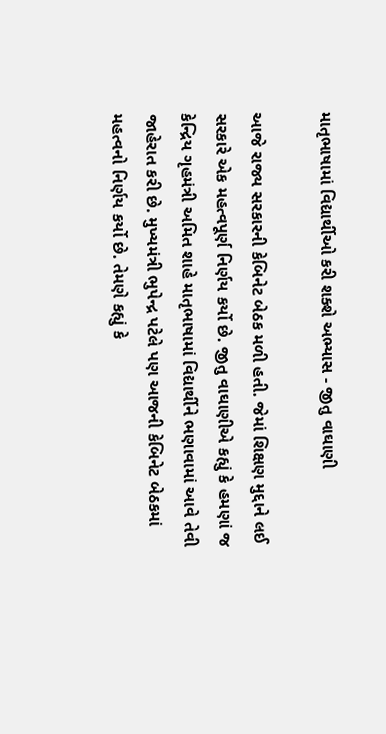માતૃભાષામાં વિદ્યાર્થીઓ કરી શક્શે અભ્યાસ - જીતુ વાઘાણી

આજે રાજ્ય સરકારની કેબિનેટ બેઠક મળી હતી. જેમાં શિક્ષણ મુદ્દાને લઈ સરકારે એક મહત્વપૂર્ણ નિર્ણય કર્યો છે. જીતુ વાઘાણીએ કહ્યું કે હમણાં જ કેન્દ્રિય ગૃહમંત્રી અમિત શાહે માતૃભાષામાં વિદ્યાર્થીને ભણાવામાં આવે તેવી જાહેરાત કરી છે. મુખ્યમંત્રી ભુપેન્દ્ર પટેલે પણ આજની કેબિનેટ બેઠકમાં મહત્વનો નિર્ણય કર્યો છે. તેમણે કહ્યું કે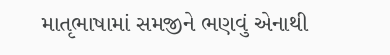માતૃભાષામાં સમજીને ભણવું એનાથી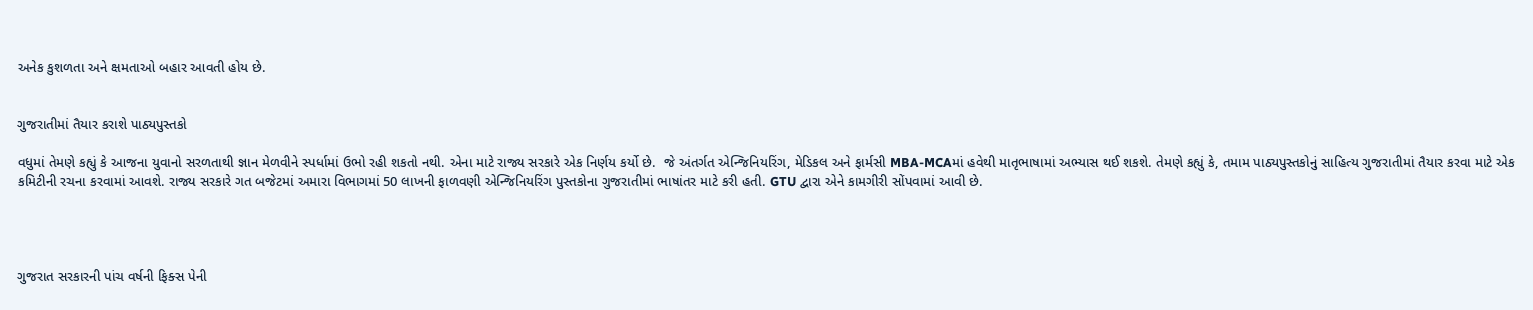અનેક કુશળતા અને ક્ષમતાઓ બહાર આવતી હોય છે.


ગુજરાતીમાં તૈયાર કરાશે પાઠ્યપુસ્તકો

વધુમાં તેમણે કહ્યું કે આજના યુવાનો સરળતાથી જ્ઞાન મેળવીને સ્પર્ધામાં ઉભો રહી શકતો નથી. એના માટે રાજ્ય સરકારે એક નિર્ણય કર્યો છે.  જે અંતર્ગત એન્જિનિયરિંગ, મેડિકલ અને ફાર્મસી MBA-MCAમાં હવેથી માતૃભાષામાં અભ્યાસ થઈ શકશે. તેમણે કહ્યું કે, તમામ પાઠ્યપુસ્તકોનું સાહિત્ય ગુજરાતીમાં તૈયાર કરવા માટે એક કમિટીની રચના કરવામાં આવશે. રાજ્ય સરકારે ગત બજેટમાં અમારા વિભાગમાં 50 લાખની ફાળવણી એન્જિનિયરિંગ પુસ્તકોના ગુજરાતીમાં ભાષાંતર માટે કરી હતી. GTU દ્વારા એને કામગીરી સોંપવામાં આવી છે.




ગુજરાત સરકારની પાંચ વર્ષની ફિક્સ પેની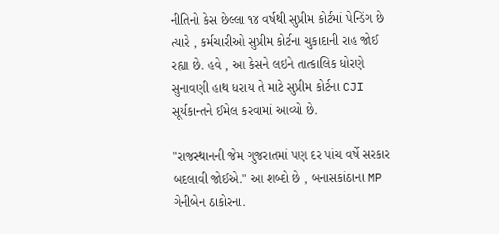નીતિનો કેસ છેલ્લા ૧૪ વર્ષથી સુપ્રીમ કોર્ટમાં પેન્ડિંગ છે ત્યારે , કર્મચારીઓ સુપ્રીમ કોર્ટના ચુકાદાની રાહ જોઈ રહ્યા છે. હવે , આ કેસને લઇને તાત્કાલિક ધોરણે સુનાવણી હાથ ધરાય તે માટે સુપ્રીમ કોર્ટના CJI સૂર્યકાન્તને ઈમેલ કરવામાં આવ્યો છે.

"રાજસ્થાનની જેમ ગુજરાતમાં પણ દર પાંચ વર્ષે સરકાર બદલાવી જોઈએ." આ શબ્દો છે , બનાસકાંઠાના MP ગેનીબેન ઠાકોરના.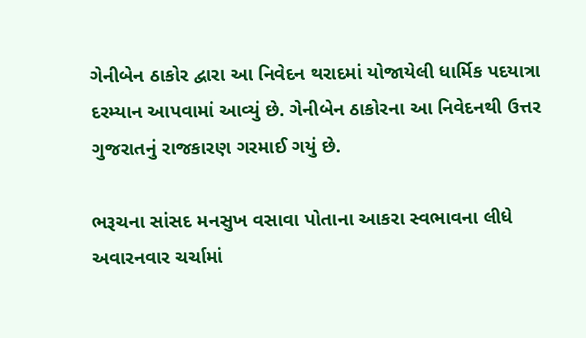ગેનીબેન ઠાકોર દ્વારા આ નિવેદન થરાદમાં યોજાયેલી ધાર્મિક પદયાત્રા દરમ્યાન આપવામાં આવ્યું છે. ગેનીબેન ઠાકોરના આ નિવેદનથી ઉત્તર ગુજરાતનું રાજકારણ ગરમાઈ ગયું છે.

ભરૂચના સાંસદ મનસુખ વસાવા પોતાના આકરા સ્વભાવના લીધે અવારનવાર ચર્ચામાં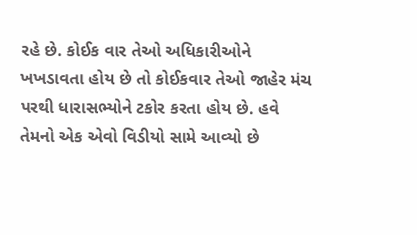રહે છે. કોઈક વાર તેઓ અધિકારીઓને ખખડાવતા હોય છે તો કોઈકવાર તેઓ જાહેર મંચ પરથી ધારાસભ્યોને ટકોર કરતા હોય છે. હવે તેમનો એક એવો વિડીયો સામે આવ્યો છે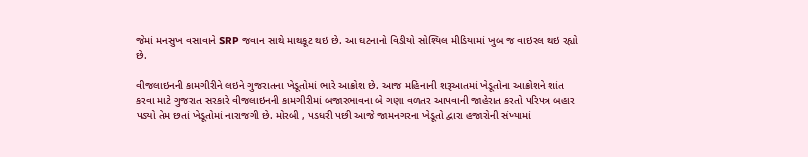જેમાં મનસુખ વસાવાને SRP જવાન સાથે માથકૂટ થઇ છે. આ ઘટનાનો વિડીયો સોશ્યિલ મીડિયામાં ખુબ જ વાઇરલ થઇ રહ્યો છે.

વીજલાઇનની કામગીરીને લઇને ગુજરાતના ખેડૂતોમાં ભારે આક્રોશ છે. આજ મહિનાની શરૂઆતમાં ખેડૂતોના આક્રોશને શાંત કરવા માટે ગુજરાત સરકારે વીજલાઇનની કામગીરીમાં બજારભાવના બે ગણા વળતર આપવાની જાહેરાત કરતો પરિપત્ર બહાર પડ્યો તેમ છતાં ખેડૂતોમાં નારાજગી છે. મોરબી , પડધરી પછી આજે જામનગરના ખેડૂતો દ્વારા હજારોની સંખ્યામાં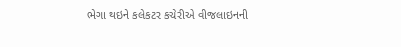ભેગા થઇને કલેકટર કચેરીએ વીજલાઇનની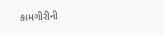કામગીરીની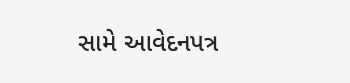સામે આવેદનપત્ર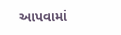આપવામાં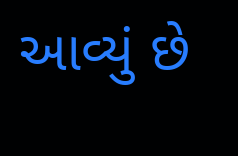આવ્યું છે